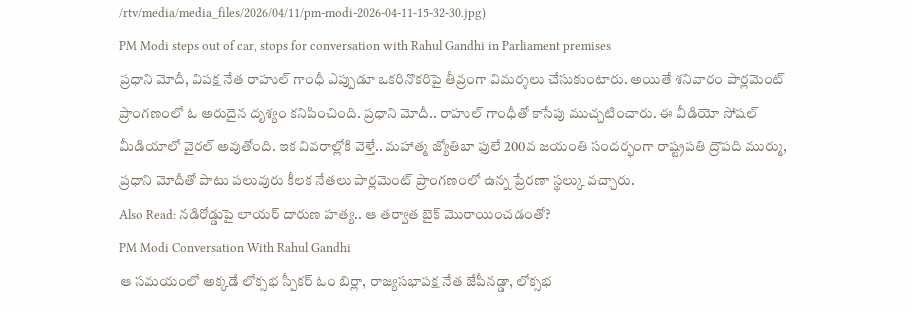/rtv/media/media_files/2026/04/11/pm-modi-2026-04-11-15-32-30.jpg)
PM Modi steps out of car, stops for conversation with Rahul Gandhi in Parliament premises
ప్రధాని మోదీ, విపక్ష నేత రాహుల్ గాంధీ ఎప్పుడూ ఒకరినొకరిపై తీవ్రంగా విమర్శలు చేసుకుంటారు. అయితే శనివారం పార్లమెంట్ ప్రాంగణంలో ఓ అరుదైన దృశ్యం కనిపించింది. ప్రధాని మోదీ.. రాహుల్ గాంధీతో కాసేపు ముచ్చటించారు. ఈ వీడియో సోషల్ మీడియాలో వైరల్ అవుతోంది. ఇక వివరాల్లోకి వెళ్తే.. మహాత్మ జ్యోతిబా ఫులే 200వ జయంతి సందర్భంగా రాష్ట్రపతి ద్రౌపది ముర్ము, ప్రధాని మోదీతో పాటు పలువురు కీలక నేతలు పార్లమెంట్ ప్రాంగణంలో ఉన్న ప్రేరణా స్థల్కు వచ్చారు.
Also Read: నడిరోడ్డుపై లాయర్ దారుణ హత్య.. ఆ తర్వాత బైక్ మొరాయించడంతో?
PM Modi Conversation With Rahul Gandhi
ఆ సమయంలో అక్కడే లోక్సభ స్పీకర్ ఓం బిర్లా, రాజ్యసభాపక్ష నేత జేపీనడ్డా, లోక్సభ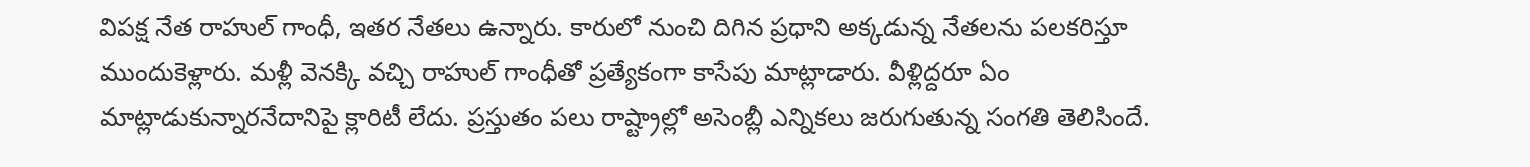విపక్ష నేత రాహుల్ గాంధీ, ఇతర నేతలు ఉన్నారు. కారులో నుంచి దిగిన ప్రధాని అక్కడున్న నేతలను పలకరిస్తూ ముందుకెళ్లారు. మళ్లీ వెనక్కి వచ్చి రాహుల్ గాంధీతో ప్రత్యేకంగా కాసేపు మాట్లాడారు. వీళ్లిద్దరూ ఏం మాట్లాడుకున్నారనేదానిపై క్లారిటీ లేదు. ప్రస్తుతం పలు రాష్ట్రాల్లో అసెంబ్లీ ఎన్నికలు జరుగుతున్న సంగతి తెలిసిందే.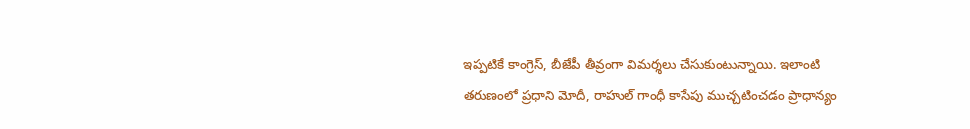ఇప్పటికే కాంగ్రెస్, బీజేపీ తీవ్రంగా విమర్శలు చేసుకుంటున్నాయి. ఇలాంటి తరుణంలో ప్రధాని మోదీ, రాహుల్ గాంధీ కాసేపు ముచ్చటించడం ప్రాధాన్యం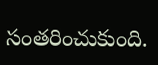సంతరించుకుంది.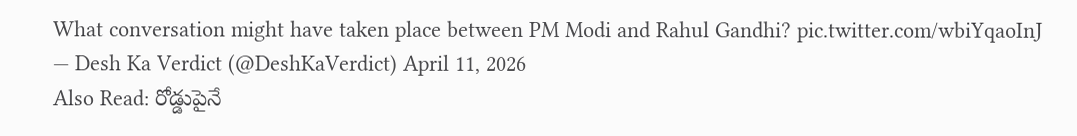What conversation might have taken place between PM Modi and Rahul Gandhi? pic.twitter.com/wbiYqaoInJ
— Desh Ka Verdict (@DeshKaVerdict) April 11, 2026
Also Read: రోడ్డుపైనే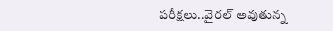పరీక్షలు..వైరల్ అవుతున్న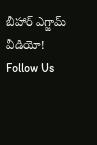బీహార్ ఎగ్జామ్ వీడియో!
Follow Us